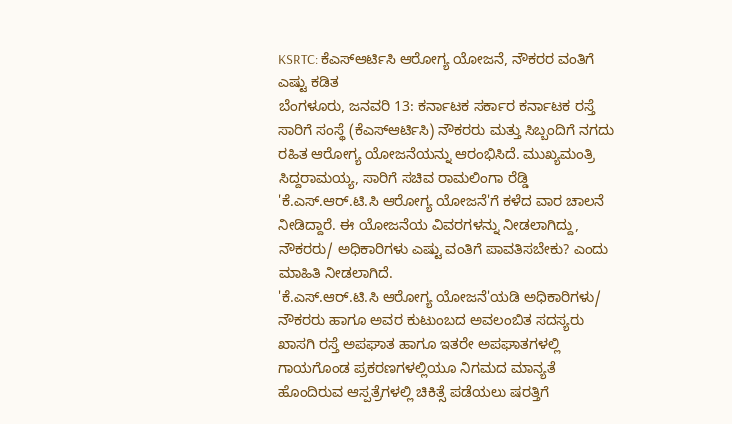KSRTC: ಕೆಎಸ್ಆರ್ಟಿಸಿ ಆರೋಗ್ಯ ಯೋಜನೆ, ನೌಕರರ ವಂತಿಗೆ ಎಷ್ಟು ಕಡಿತ
ಬೆಂಗಳೂರು, ಜನವರಿ 13: ಕರ್ನಾಟಕ ಸರ್ಕಾರ ಕರ್ನಾಟಕ ರಸ್ತೆ ಸಾರಿಗೆ ಸಂಸ್ಥೆ (ಕೆಎಸ್ಆರ್ಟಿಸಿ) ನೌಕರರು ಮತ್ತು ಸಿಬ್ಬಂದಿಗೆ ನಗದು ರಹಿತ ಆರೋಗ್ಯ ಯೋಜನೆಯನ್ನು ಆರಂಭಿಸಿದೆ. ಮುಖ್ಯಮಂತ್ರಿ ಸಿದ್ದರಾಮಯ್ಯ, ಸಾರಿಗೆ ಸಚಿವ ರಾಮಲಿಂಗಾ ರೆಡ್ಡಿ 'ಕೆ.ಎಸ್.ಆರ್.ಟಿ.ಸಿ ಆರೋಗ್ಯ ಯೋಜನೆ'ಗೆ ಕಳೆದ ವಾರ ಚಾಲನೆ ನೀಡಿದ್ದಾರೆ. ಈ ಯೋಜನೆಯ ವಿವರಗಳನ್ನು ನೀಡಲಾಗಿದ್ದು, ನೌಕರರು/ ಅಧಿಕಾರಿಗಳು ಎಷ್ಟು ವಂತಿಗೆ ಪಾವತಿಸಬೇಕು? ಎಂದು ಮಾಹಿತಿ ನೀಡಲಾಗಿದೆ.
'ಕೆ.ಎಸ್.ಆರ್.ಟಿ.ಸಿ ಆರೋಗ್ಯ ಯೋಜನೆ'ಯಡಿ ಅಧಿಕಾರಿಗಳು/ ನೌಕರರು ಹಾಗೂ ಅವರ ಕುಟುಂಬದ ಅವಲಂಬಿತ ಸದಸ್ಯರು ಖಾಸಗಿ ರಸ್ತೆ ಅಪಘಾತ ಹಾಗೂ ಇತರೇ ಅಪಘಾತಗಳಲ್ಲಿ ಗಾಯಗೊಂಡ ಪ್ರಕರಣಗಳಲ್ಲಿಯೂ ನಿಗಮದ ಮಾನ್ಯತೆ ಹೊಂದಿರುವ ಆಸ್ಪತ್ರೆಗಳಲ್ಲಿ ಚಿಕಿತ್ಸೆ ಪಡೆಯಲು ಷರತ್ತಿಗೆ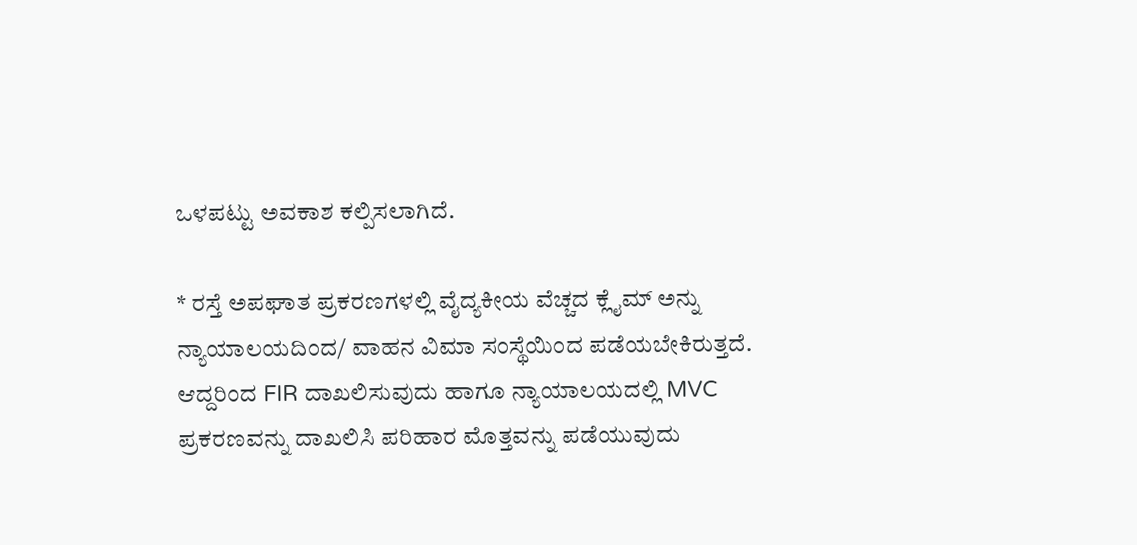ಒಳಪಟ್ಟು ಅವಕಾಶ ಕಲ್ಪಿಸಲಾಗಿದೆ.

* ರಸ್ತೆ ಅಪಘಾತ ಪ್ರಕರಣಗಳಲ್ಲಿ ವೈದ್ಯಕೀಯ ವೆಚ್ಚದ ಕ್ಲೈಮ್ ಅನ್ನು ನ್ಯಾಯಾಲಯದಿಂದ/ ವಾಹನ ವಿಮಾ ಸಂಸ್ಥೆಯಿಂದ ಪಡೆಯಬೇಕಿರುತ್ತದೆ. ಆದ್ದರಿಂದ FIR ದಾಖಲಿಸುವುದು ಹಾಗೂ ನ್ಯಾಯಾಲಯದಲ್ಲಿ MVC ಪ್ರಕರಣವನ್ನು ದಾಖಲಿಸಿ ಪರಿಹಾರ ಮೊತ್ತವನ್ನು ಪಡೆಯುವುದು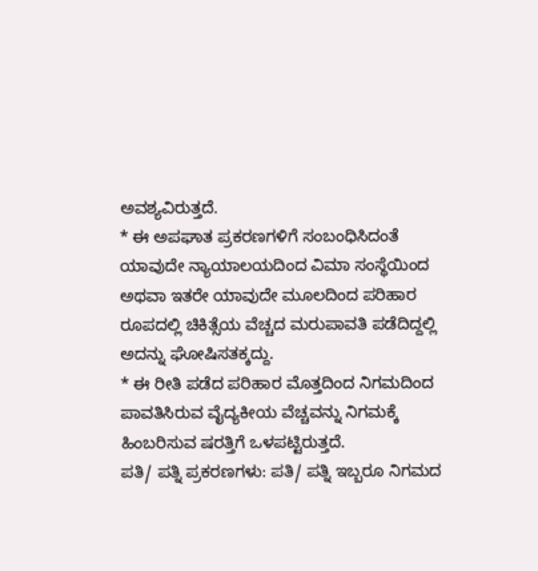ಅವಶ್ಯವಿರುತ್ತದೆ.
* ಈ ಅಪಘಾತ ಪ್ರಕರಣಗಳಿಗೆ ಸಂಬಂಧಿಸಿದಂತೆ ಯಾವುದೇ ನ್ಯಾಯಾಲಯದಿಂದ ವಿಮಾ ಸಂಸ್ಥೆಯಿಂದ ಅಥವಾ ಇತರೇ ಯಾವುದೇ ಮೂಲದಿಂದ ಪರಿಹಾರ ರೂಪದಲ್ಲಿ ಚಿಕಿತ್ಸೆಯ ವೆಚ್ಚದ ಮರುಪಾವತಿ ಪಡೆದಿದ್ದಲ್ಲಿ ಅದನ್ನು ಘೋಷಿಸತಕ್ಕದ್ದು.
* ಈ ರೀತಿ ಪಡೆದ ಪರಿಹಾರ ಮೊತ್ತದಿಂದ ನಿಗಮದಿಂದ ಪಾವತಿಸಿರುವ ವೈದ್ಯಕೀಯ ವೆಚ್ಚವನ್ನು ನಿಗಮಕ್ಕೆ ಹಿಂಬರಿಸುವ ಷರತ್ತಿಗೆ ಒಳಪಟ್ಟಿರುತ್ತದೆ.
ಪತಿ/ ಪತ್ನಿ ಪ್ರಕರಣಗಳು: ಪತಿ/ ಪತ್ನಿ ಇಬ್ಬರೂ ನಿಗಮದ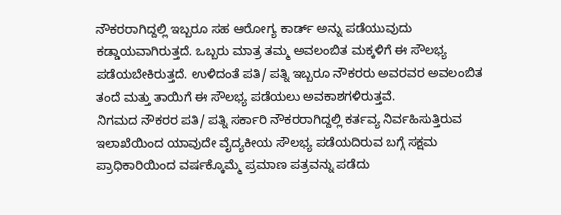ನೌಕರರಾಗಿದ್ದಲ್ಲಿ ಇಬ್ಬರೂ ಸಹ ಆರೋಗ್ಯ ಕಾರ್ಡ್ ಅನ್ನು ಪಡೆಯುವುದು ಕಡ್ಡಾಯವಾಗಿರುತ್ತದೆ. ಒಬ್ಬರು ಮಾತ್ರ ತಮ್ಮ ಅವಲಂಬಿತ ಮಕ್ಕಳಿಗೆ ಈ ಸೌಲಭ್ಯ ಪಡೆಯಬೇಕಿರುತ್ತದೆ. ಉಳಿದಂತೆ ಪತಿ/ ಪತ್ನಿ ಇಬ್ಬರೂ ನೌಕರರು ಅವರವರ ಅವಲಂಬಿತ ತಂದೆ ಮತ್ತು ತಾಯಿಗೆ ಈ ಸೌಲಭ್ಯ ಪಡೆಯಲು ಅವಕಾಶಗಳಿರುತ್ತವೆ.
ನಿಗಮದ ನೌಕರರ ಪತಿ/ ಪತ್ನಿ ಸರ್ಕಾರಿ ನೌಕರರಾಗಿದ್ದಲ್ಲಿ ಕರ್ತವ್ಯ ನಿರ್ವಹಿಸುತ್ತಿರುವ ಇಲಾಖೆಯಿಂದ ಯಾವುದೇ ವೈದ್ಯಕೀಯ ಸೌಲಭ್ಯ ಪಡೆಯದಿರುವ ಬಗ್ಗೆ ಸಕ್ಷಮ ಪ್ರಾಧಿಕಾರಿಯಿಂದ ವರ್ಷಕ್ಕೊಮ್ಮೆ ಪ್ರಮಾಣ ಪತ್ರವನ್ನು ಪಡೆದು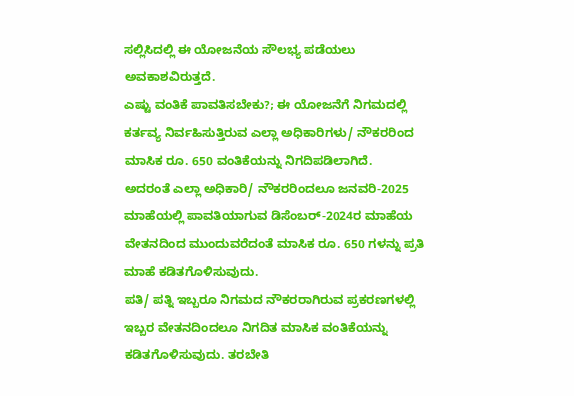ಸಲ್ಲಿಸಿದಲ್ಲಿ ಈ ಯೋಜನೆಯ ಸೌಲಭ್ಯ ಪಡೆಯಲು ಅವಕಾಶವಿರುತ್ತದೆ.
ಎಷ್ಟು ವಂತಿಕೆ ಪಾವತಿಸಬೇಕು?; ಈ ಯೋಜನೆಗೆ ನಿಗಮದಲ್ಲಿ ಕರ್ತವ್ಯ ನಿರ್ವಹಿಸುತ್ತಿರುವ ಎಲ್ಲಾ ಅಧಿಕಾರಿಗಳು/ ನೌಕರರಿಂದ ಮಾಸಿಕ ರೂ. 650 ವಂತಿಕೆಯನ್ನು ನಿಗದಿಪಡಿಲಾಗಿದೆ.
ಅದರಂತೆ ಎಲ್ಲಾ ಅಧಿಕಾರಿ/ ನೌಕರರಿಂದಲೂ ಜನವರಿ-2025 ಮಾಹೆಯಲ್ಲಿ ಪಾವತಿಯಾಗುವ ಡಿಸೆಂಬರ್-2024ರ ಮಾಹೆಯ ವೇತನದಿಂದ ಮುಂದುವರೆದಂತೆ ಮಾಸಿಕ ರೂ. 650 ಗಳನ್ನು ಪ್ರತಿ ಮಾಹೆ ಕಡಿತಗೊಳಿಸುವುದು.
ಪತಿ/ ಪತ್ನಿ ಇಬ್ಬರೂ ನಿಗಮದ ನೌಕರರಾಗಿರುವ ಪ್ರಕರಣಗಳಲ್ಲಿ ಇಬ್ಬರ ವೇತನದಿಂದಲೂ ನಿಗದಿತ ಮಾಸಿಕ ವಂತಿಕೆಯನ್ನು ಕಡಿತಗೊಳಿಸುವುದು. ತರಬೇತಿ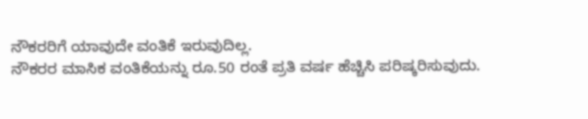ನೌಕರರಿಗೆ ಯಾವುದೇ ವಂತಿಕೆ ಇರುವುದಿಲ್ಲ.
ನೌಕರರ ಮಾಸಿಕ ವಂತಿಕೆಯನ್ನು ರೂ.50 ರಂತೆ ಪ್ರತಿ ವರ್ಷ ಹೆಚ್ಚಿಸಿ ಪರಿಷ್ಕರಿಸುವುದು.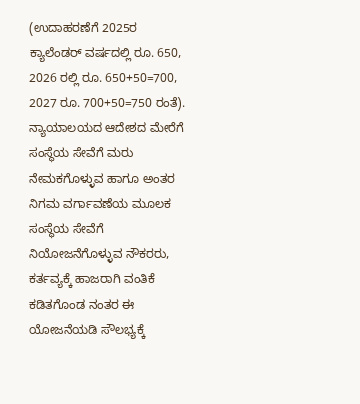(ಉದಾಹರಣೆಗೆ 2025ರ ಕ್ಯಾಲೆಂಡರ್ ವರ್ಷದಲ್ಲಿ ರೂ. 650, 2026 ರಲ್ಲಿ ರೂ. 650+50=700, 2027 ರೂ. 700+50=750 ರಂತೆ).
ನ್ಯಾಯಾಲಯದ ಆದೇಶದ ಮೇರೆಗೆ ಸಂಸ್ಥೆಯ ಸೇವೆಗೆ ಮರು ನೇಮಕಗೊಳ್ಳುವ ಹಾಗೂ ಅಂತರ ನಿಗಮ ವರ್ಗಾವಣೆಯ ಮೂಲಕ ಸಂಸ್ಥೆಯ ಸೇವೆಗೆ ನಿಯೋಜನೆಗೊಳ್ಳುವ ನೌಕರರು, ಕರ್ತವ್ಯಕ್ಕೆ ಹಾಜರಾಗಿ ವಂತಿಕೆ ಕಡಿತಗೊಂಡ ನಂತರ ಈ ಯೋಜನೆಯಡಿ ಸೌಲಭ್ಯಕ್ಕೆ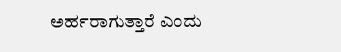ಅರ್ಹರಾಗುತ್ತಾರೆ ಎಂದು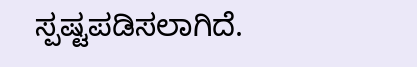ಸ್ಪಷ್ಟಪಡಿಸಲಾಗಿದೆ.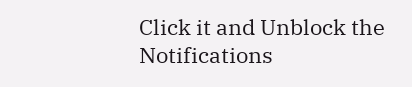Click it and Unblock the Notifications